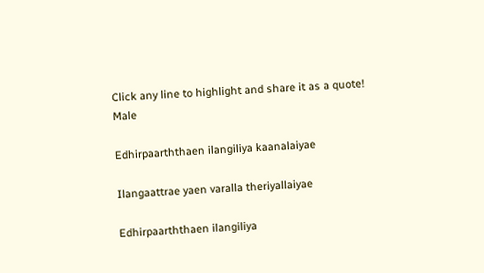Click any line to highlight and share it as a quote!
Male

Edhirpaarththaen ilangiliya kaanalaiyae

Ilangaattrae yaen varalla theriyallaiyae

Edhirpaarththaen ilangiliya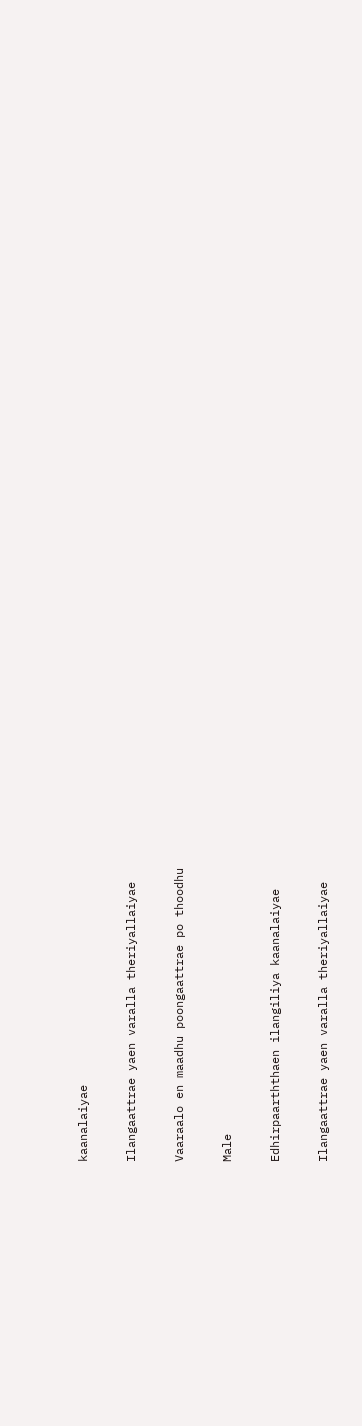kaanalaiyae

Ilangaattrae yaen varalla theriyallaiyae

Vaaraalo en maadhu poongaattrae po thoodhu

Male

Edhirpaarththaen ilangiliya kaanalaiyae

Ilangaattrae yaen varalla theriyallaiyae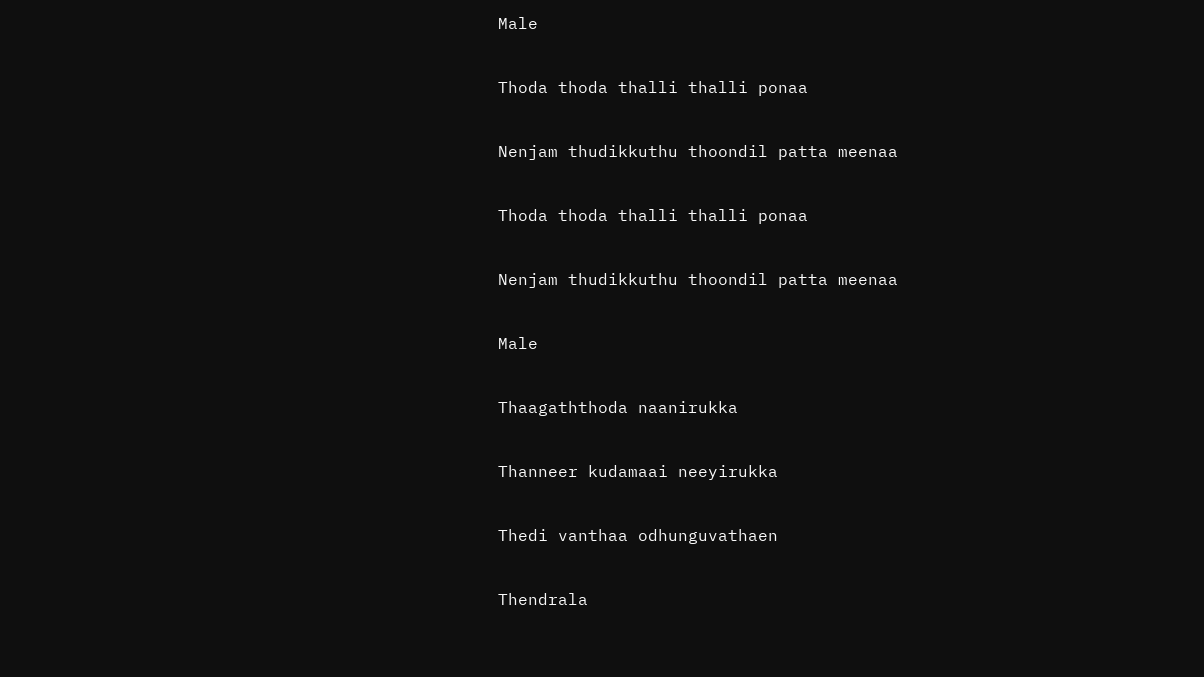Male

Thoda thoda thalli thalli ponaa

Nenjam thudikkuthu thoondil patta meenaa

Thoda thoda thalli thalli ponaa

Nenjam thudikkuthu thoondil patta meenaa

Male

Thaagaththoda naanirukka

Thanneer kudamaai neeyirukka

Thedi vanthaa odhunguvathaen

Thendrala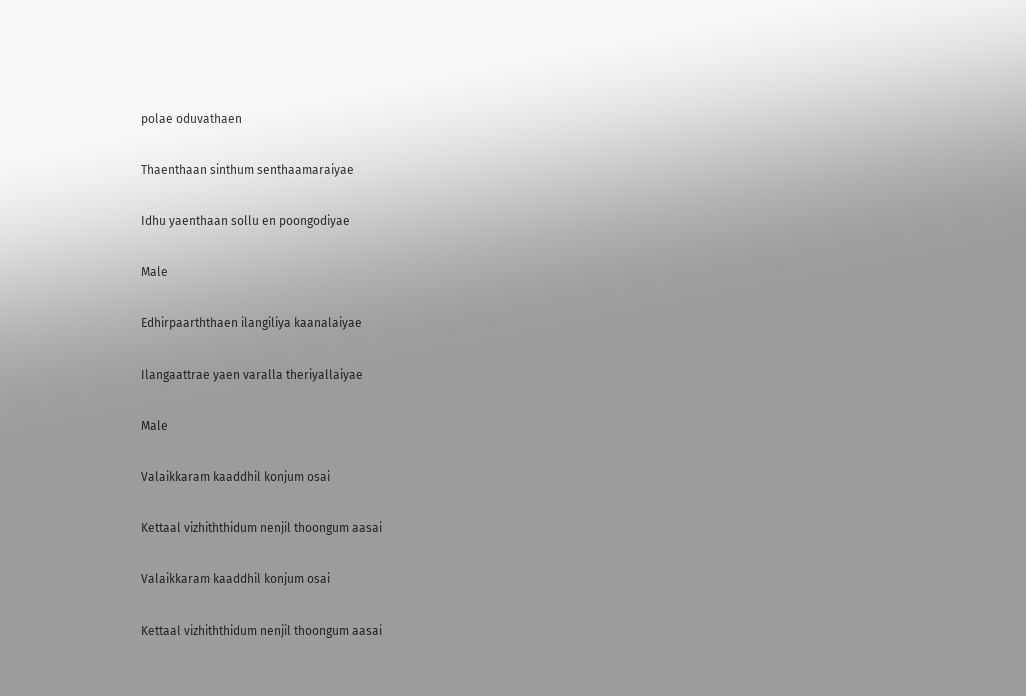polae oduvathaen

Thaenthaan sinthum senthaamaraiyae

Idhu yaenthaan sollu en poongodiyae

Male

Edhirpaarththaen ilangiliya kaanalaiyae

Ilangaattrae yaen varalla theriyallaiyae

Male

Valaikkaram kaaddhil konjum osai

Kettaal vizhiththidum nenjil thoongum aasai

Valaikkaram kaaddhil konjum osai

Kettaal vizhiththidum nenjil thoongum aasai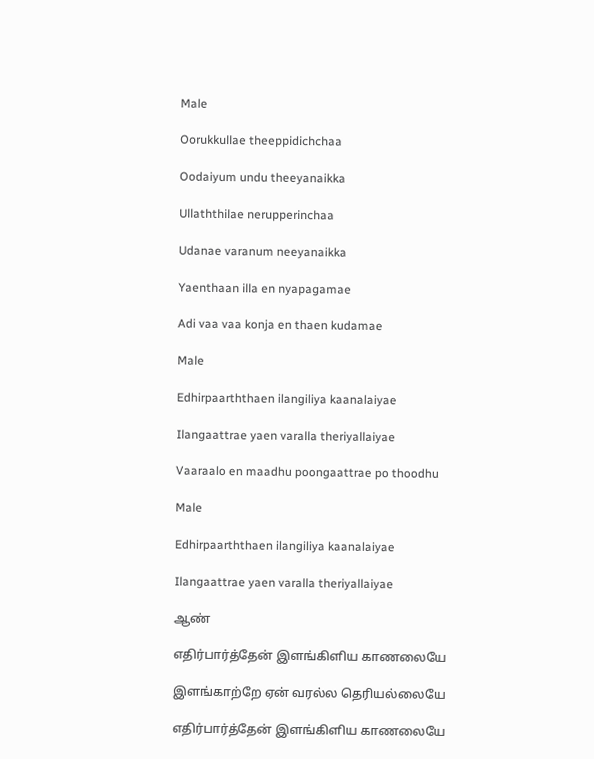Male

Oorukkullae theeppidichchaa

Oodaiyum undu theeyanaikka

Ullaththilae nerupperinchaa

Udanae varanum neeyanaikka

Yaenthaan illa en nyapagamae

Adi vaa vaa konja en thaen kudamae

Male

Edhirpaarththaen ilangiliya kaanalaiyae

Ilangaattrae yaen varalla theriyallaiyae

Vaaraalo en maadhu poongaattrae po thoodhu

Male

Edhirpaarththaen ilangiliya kaanalaiyae

Ilangaattrae yaen varalla theriyallaiyae

ஆண்

எதிர்பார்த்தேன் இளங்கிளிய காணலையே

இளங்காற்றே ஏன் வரல்ல தெரியல்லையே

எதிர்பார்த்தேன் இளங்கிளிய காணலையே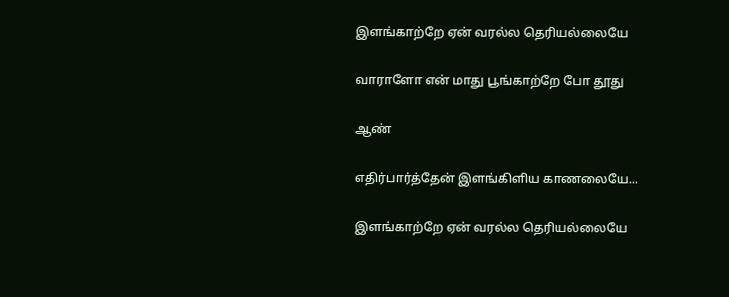இளங்காற்றே ஏன் வரல்ல தெரியல்லையே

வாராளோ என் மாது பூங்காற்றே போ தூது

ஆண்

எதிர்பார்த்தேன் இளங்கிளிய காணலையே...

இளங்காற்றே ஏன் வரல்ல தெரியல்லையே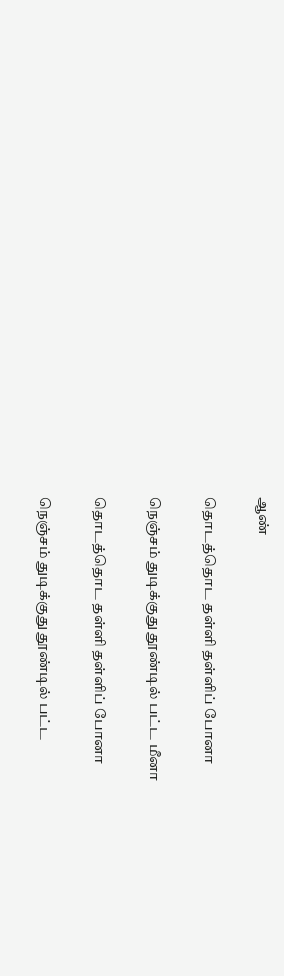ஆண்

தொடத்தொட தள்ளி தள்ளிப் போனா

நெஞ்சம் துடிக்குது தூண்டில் பட்ட மீனா

தொடத்தொட தள்ளி தள்ளிப் போனா

நெஞ்சம் துடிக்குது தூண்டில் பட்ட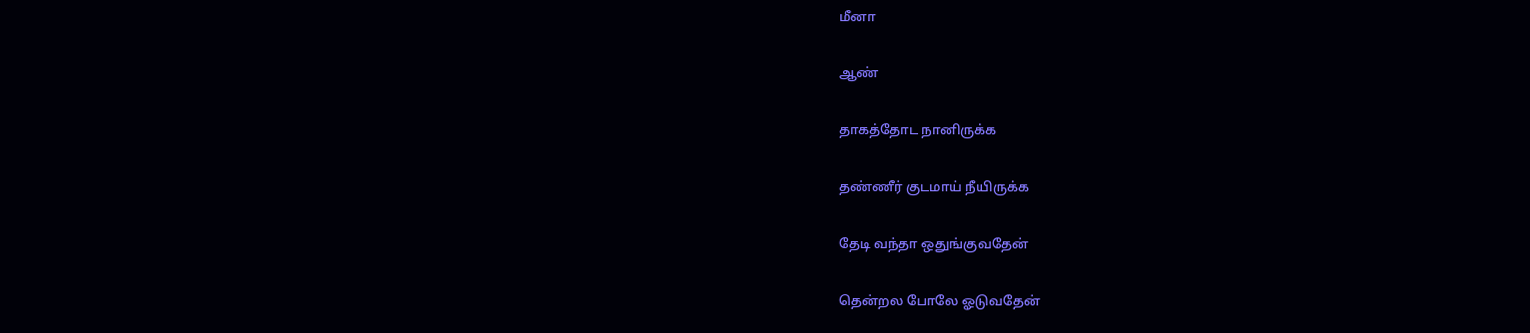மீனா

ஆண்

தாகத்தோட நானிருக்க

தண்ணீர் குடமாய் நீயிருக்க

தேடி வந்தா ஒதுங்குவதேன்

தென்றல போலே ஓடுவதேன்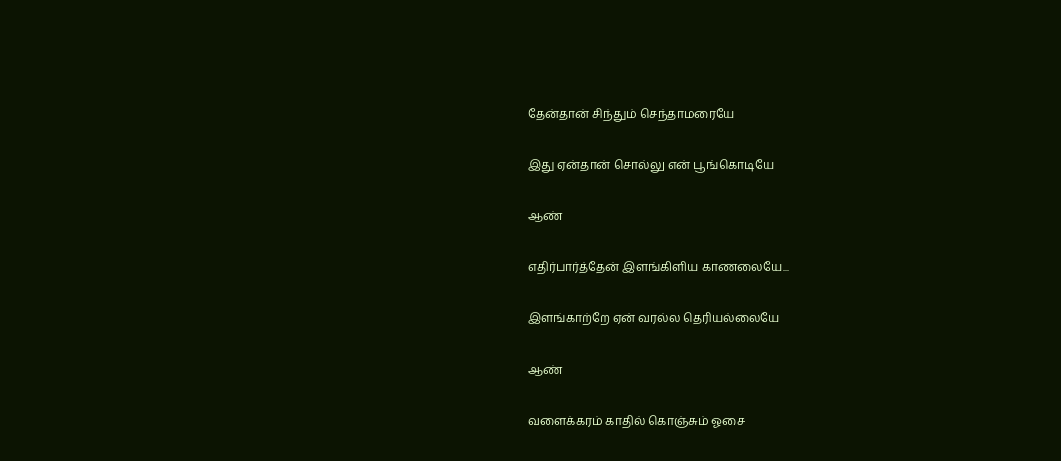தேன்தான் சிந்தும் செந்தாமரையே

இது ஏன்தான் சொல்லு என் பூங்கொடியே

ஆண்

எதிர்பார்த்தேன் இளங்கிளிய காணலையே...

இளங்காற்றே ஏன் வரல்ல தெரியல்லையே

ஆண்

வளைக்கரம் காதில் கொஞ்சும் ஓசை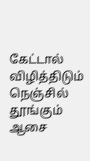கேட்டால் விழித்திடும் நெஞ்சில் தூங்கும் ஆசை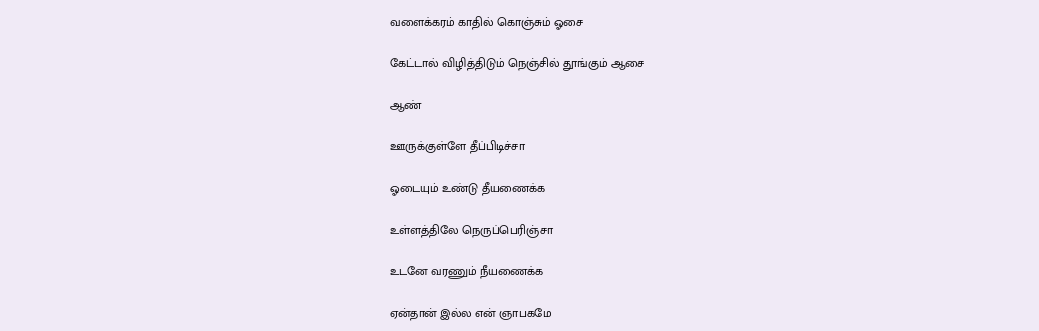வளைக்கரம் காதில் கொஞ்சும் ஓசை

கேட்டால் விழித்திடும் நெஞ்சில் தூங்கும் ஆசை

ஆண்

ஊருக்குள்ளே தீப்பிடிச்சா

ஓடையும் உண்டு தீயணைக்க

உள்ளத்திலே நெருப்பெரிஞ்சா

உடனே வரணும் நீயணைக்க

ஏன்தான் இல்ல என் ஞாபகமே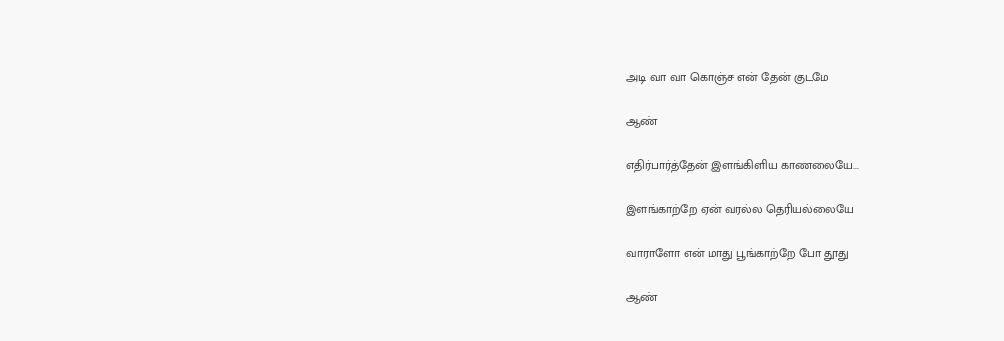அடி வா வா கொஞ்ச என் தேன் குடமே

ஆண்

எதிர்பார்த்தேன் இளங்கிளிய காணலையே...

இளங்காற்றே ஏன் வரல்ல தெரியல்லையே

வாராளோ என் மாது பூங்காற்றே போ தூது

ஆண்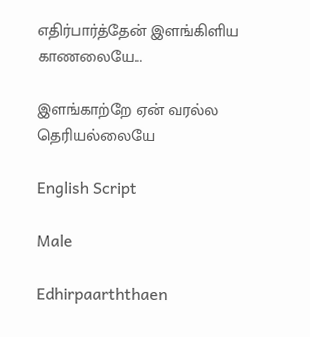எதிர்பார்த்தேன் இளங்கிளிய காணலையே...

இளங்காற்றே ஏன் வரல்ல தெரியல்லையே

English Script

Male

Edhirpaarththaen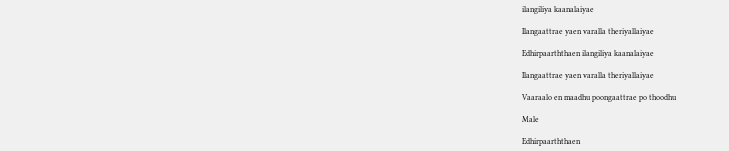ilangiliya kaanalaiyae

Ilangaattrae yaen varalla theriyallaiyae

Edhirpaarththaen ilangiliya kaanalaiyae

Ilangaattrae yaen varalla theriyallaiyae

Vaaraalo en maadhu poongaattrae po thoodhu

Male

Edhirpaarththaen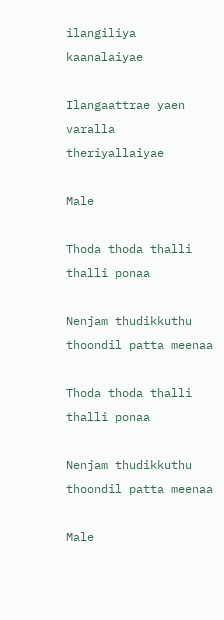ilangiliya kaanalaiyae

Ilangaattrae yaen varalla theriyallaiyae

Male

Thoda thoda thalli thalli ponaa

Nenjam thudikkuthu thoondil patta meenaa

Thoda thoda thalli thalli ponaa

Nenjam thudikkuthu thoondil patta meenaa

Male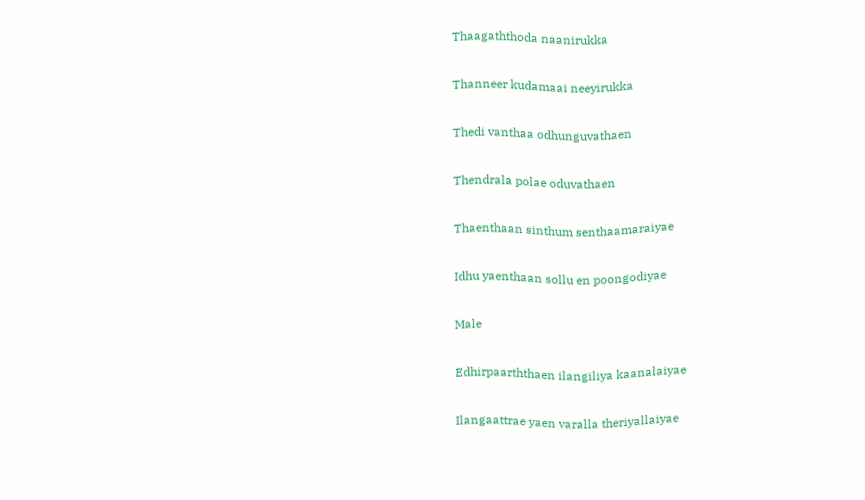Thaagaththoda naanirukka

Thanneer kudamaai neeyirukka

Thedi vanthaa odhunguvathaen

Thendrala polae oduvathaen

Thaenthaan sinthum senthaamaraiyae

Idhu yaenthaan sollu en poongodiyae

Male

Edhirpaarththaen ilangiliya kaanalaiyae

Ilangaattrae yaen varalla theriyallaiyae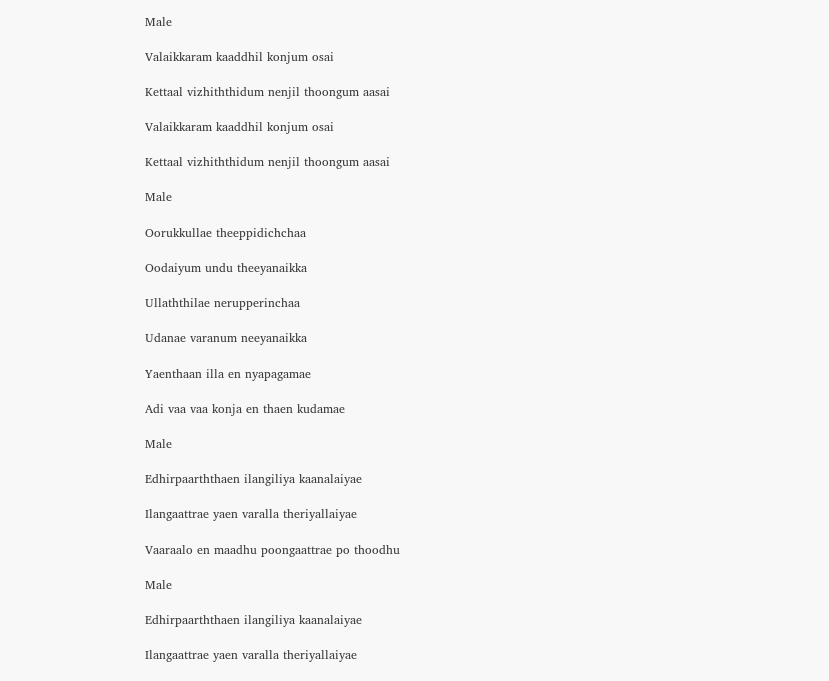Male

Valaikkaram kaaddhil konjum osai

Kettaal vizhiththidum nenjil thoongum aasai

Valaikkaram kaaddhil konjum osai

Kettaal vizhiththidum nenjil thoongum aasai

Male

Oorukkullae theeppidichchaa

Oodaiyum undu theeyanaikka

Ullaththilae nerupperinchaa

Udanae varanum neeyanaikka

Yaenthaan illa en nyapagamae

Adi vaa vaa konja en thaen kudamae

Male

Edhirpaarththaen ilangiliya kaanalaiyae

Ilangaattrae yaen varalla theriyallaiyae

Vaaraalo en maadhu poongaattrae po thoodhu

Male

Edhirpaarththaen ilangiliya kaanalaiyae

Ilangaattrae yaen varalla theriyallaiyae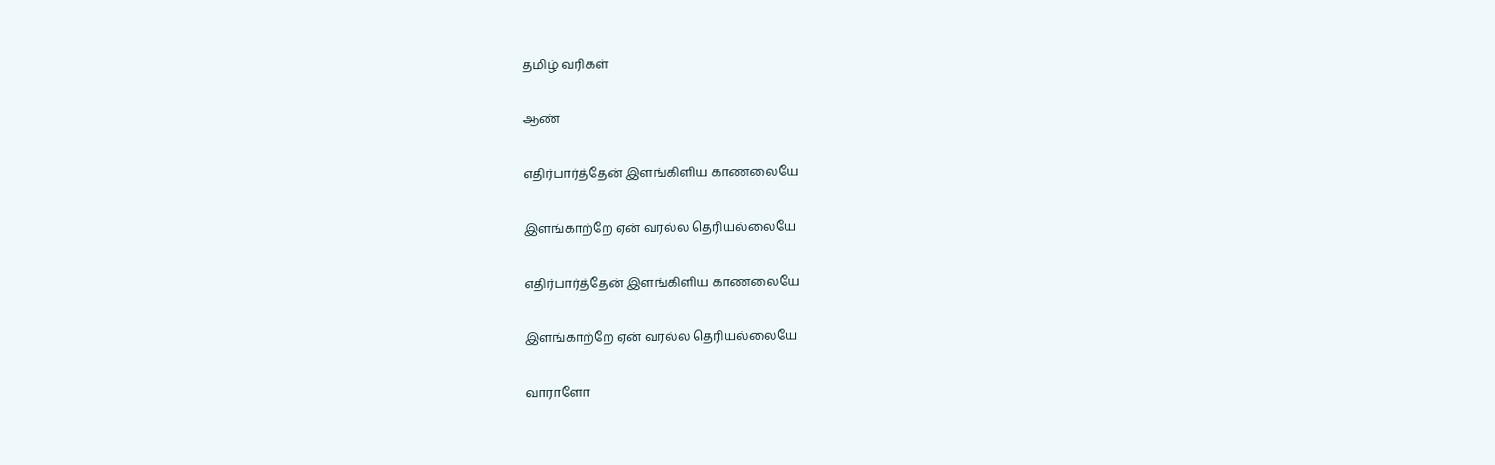தமிழ் வரிகள்

ஆண்

எதிர்பார்த்தேன் இளங்கிளிய காணலையே

இளங்காற்றே ஏன் வரல்ல தெரியல்லையே

எதிர்பார்த்தேன் இளங்கிளிய காணலையே

இளங்காற்றே ஏன் வரல்ல தெரியல்லையே

வாராளோ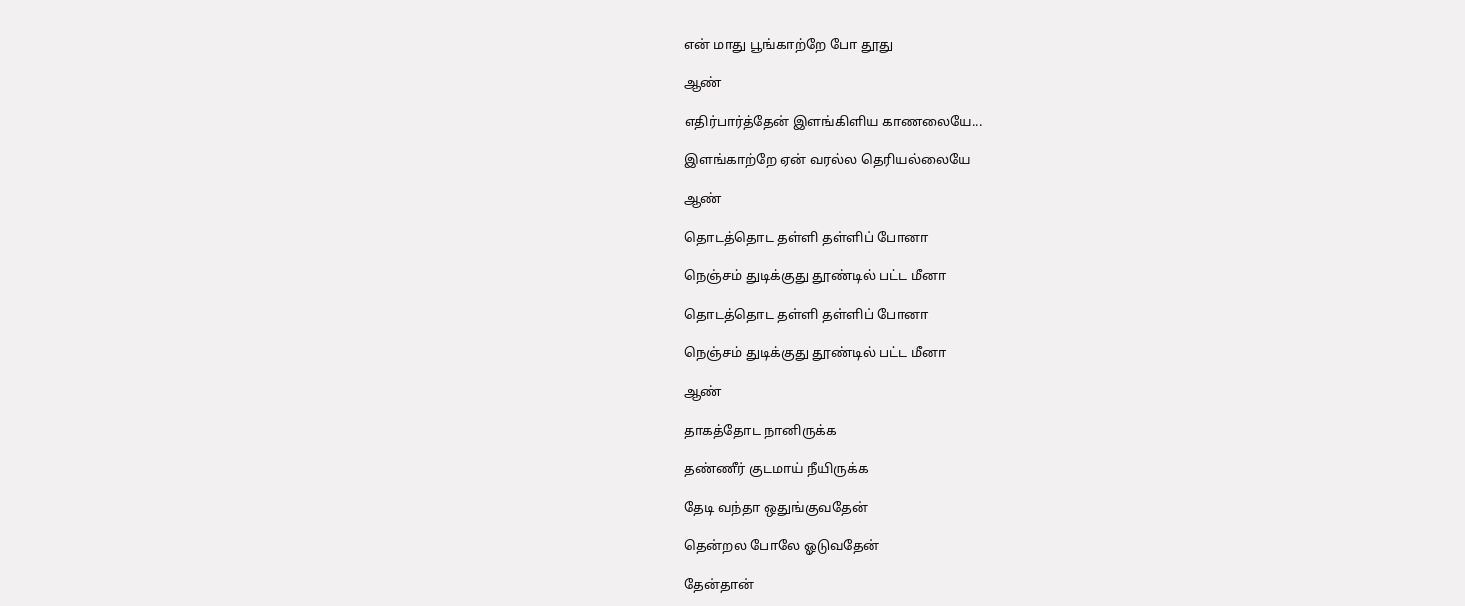என் மாது பூங்காற்றே போ தூது

ஆண்

எதிர்பார்த்தேன் இளங்கிளிய காணலையே...

இளங்காற்றே ஏன் வரல்ல தெரியல்லையே

ஆண்

தொடத்தொட தள்ளி தள்ளிப் போனா

நெஞ்சம் துடிக்குது தூண்டில் பட்ட மீனா

தொடத்தொட தள்ளி தள்ளிப் போனா

நெஞ்சம் துடிக்குது தூண்டில் பட்ட மீனா

ஆண்

தாகத்தோட நானிருக்க

தண்ணீர் குடமாய் நீயிருக்க

தேடி வந்தா ஒதுங்குவதேன்

தென்றல போலே ஓடுவதேன்

தேன்தான்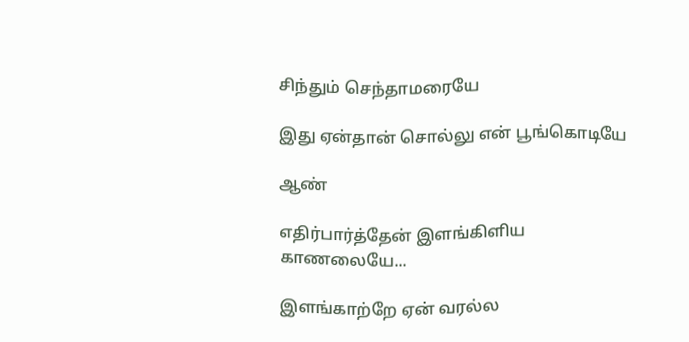சிந்தும் செந்தாமரையே

இது ஏன்தான் சொல்லு என் பூங்கொடியே

ஆண்

எதிர்பார்த்தேன் இளங்கிளிய காணலையே...

இளங்காற்றே ஏன் வரல்ல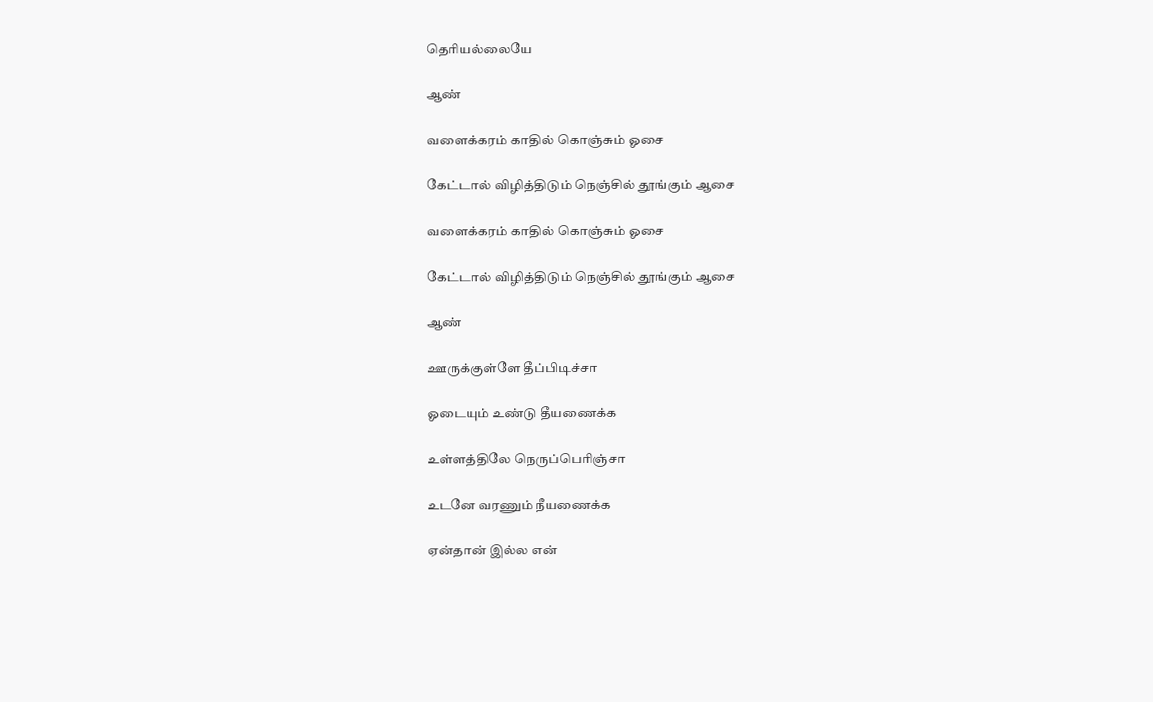தெரியல்லையே

ஆண்

வளைக்கரம் காதில் கொஞ்சும் ஓசை

கேட்டால் விழித்திடும் நெஞ்சில் தூங்கும் ஆசை

வளைக்கரம் காதில் கொஞ்சும் ஓசை

கேட்டால் விழித்திடும் நெஞ்சில் தூங்கும் ஆசை

ஆண்

ஊருக்குள்ளே தீப்பிடிச்சா

ஓடையும் உண்டு தீயணைக்க

உள்ளத்திலே நெருப்பெரிஞ்சா

உடனே வரணும் நீயணைக்க

ஏன்தான் இல்ல என்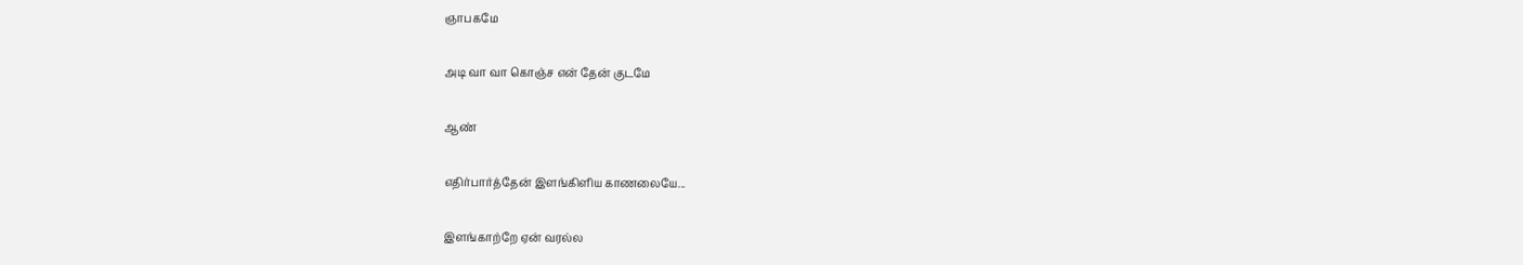ஞாபகமே

அடி வா வா கொஞ்ச என் தேன் குடமே

ஆண்

எதிர்பார்த்தேன் இளங்கிளிய காணலையே...

இளங்காற்றே ஏன் வரல்ல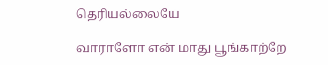தெரியல்லையே

வாராளோ என் மாது பூங்காற்றே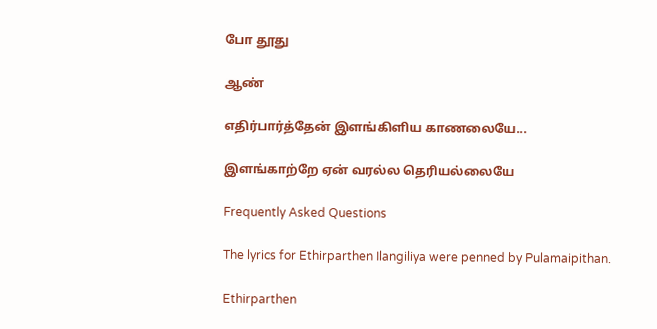போ தூது

ஆண்

எதிர்பார்த்தேன் இளங்கிளிய காணலையே...

இளங்காற்றே ஏன் வரல்ல தெரியல்லையே

Frequently Asked Questions

The lyrics for Ethirparthen Ilangiliya were penned by Pulamaipithan.

Ethirparthen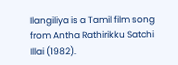Ilangiliya is a Tamil film song from Antha Rathirikku Satchi Illai (1982).